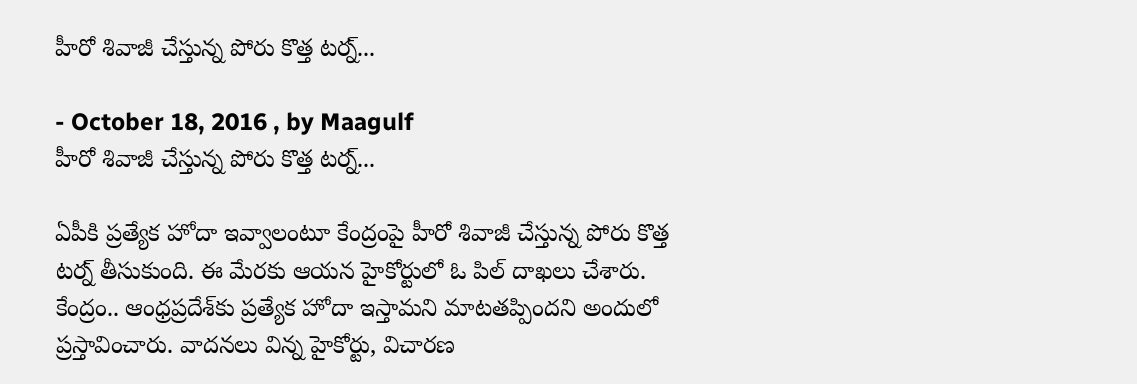హీరో శివాజీ చేస్తున్న పోరు కొత్త టర్న్...

- October 18, 2016 , by Maagulf
హీరో శివాజీ చేస్తున్న పోరు కొత్త టర్న్...

ఏపీకి ప్రత్యేక హోదా ఇవ్వాలంటూ కేంద్రంపై హీరో శివాజీ చేస్తున్న పోరు కొత్త టర్న్ తీసుకుంది. ఈ మేరకు ఆయన హైకోర్టులో ఓ పిల్‌ దాఖలు చేశారు. కేంద్రం.. ఆంధ్రప్రదేశ్‌కు ప్రత్యేక హోదా ఇస్తామని మాటతప్పిందని అందులో ప్రస్తావించారు. వాదనలు విన్న హైకోర్టు, విచారణ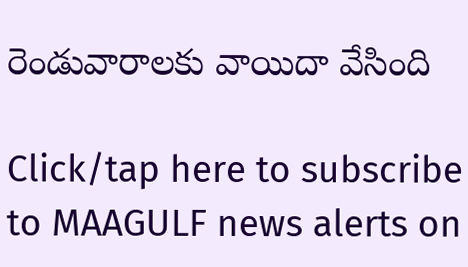రెండువారాలకు వాయిదా వేసింది

Click/tap here to subscribe to MAAGULF news alerts on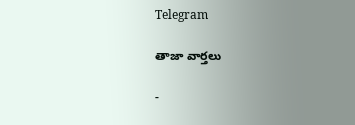Telegram

తాజా వార్తలు

-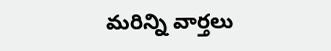మరిన్ని వార్తలు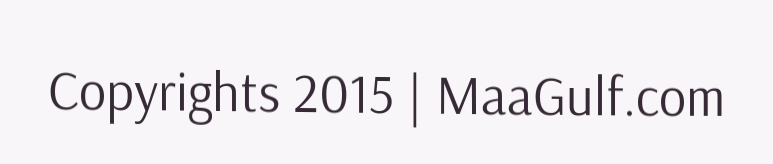Copyrights 2015 | MaaGulf.com